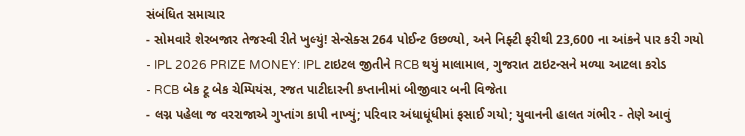સંબંધિત સમાચાર
- સોમવારે શેરબજાર તેજસ્વી રીતે ખુલ્યું! સેન્સેક્સ 264 પોઈન્ટ ઉછળ્યો, અને નિફ્ટી ફરીથી 23,600 ના આંકને પાર કરી ગયો
- IPL 2026 PRIZE MONEY: IPL ટાઇટલ જીતીને RCB થયું માલામાલ, ગુજરાત ટાઇટન્સને મળ્યા આટલા કરોડ
- RCB બેક ટૂ બેક ચેમ્પિયંસ, રજત પાટીદારની કપ્તાનીમાં બીજીવાર બની વિજેતા
- લગ્ન પહેલા જ વરરાજાએ ગુપ્તાંગ કાપી નાખ્યું; પરિવાર અંધાધૂંધીમાં ફસાઈ ગયો; યુવાનની હાલત ગંભીર - તેણે આવું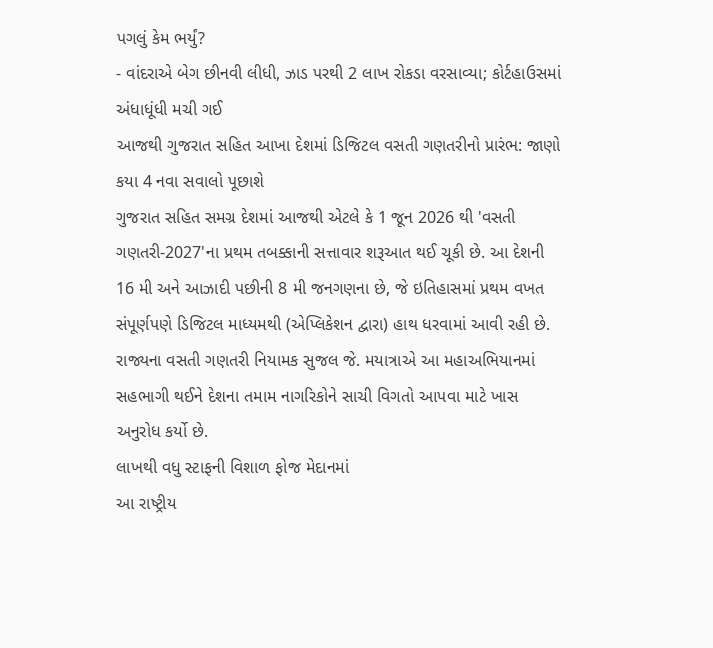પગલું કેમ ભર્યું?
- વાંદરાએ બેગ છીનવી લીધી, ઝાડ પરથી 2 લાખ રોકડા વરસાવ્યા; કોર્ટહાઉસમાં અંધાધૂંધી મચી ગઈ
આજથી ગુજરાત સહિત આખા દેશમાં ડિજિટલ વસતી ગણતરીનો પ્રારંભ: જાણો કયા 4 નવા સવાલો પૂછાશે
ગુજરાત સહિત સમગ્ર દેશમાં આજથી એટલે કે 1 જૂન 2026 થી 'વસતી ગણતરી-2027'ના પ્રથમ તબક્કાની સત્તાવાર શરૂઆત થઈ ચૂકી છે. આ દેશની 16 મી અને આઝાદી પછીની 8 મી જનગણના છે, જે ઇતિહાસમાં પ્રથમ વખત સંપૂર્ણપણે ડિજિટલ માધ્યમથી (એપ્લિકેશન દ્વારા) હાથ ધરવામાં આવી રહી છે. રાજ્યના વસતી ગણતરી નિયામક સુજલ જે. મયાત્રાએ આ મહાઅભિયાનમાં સહભાગી થઈને દેશના તમામ નાગરિકોને સાચી વિગતો આપવા માટે ખાસ અનુરોધ કર્યો છે.
લાખથી વધુ સ્ટાફની વિશાળ ફોજ મેદાનમાં
આ રાષ્ટ્રીય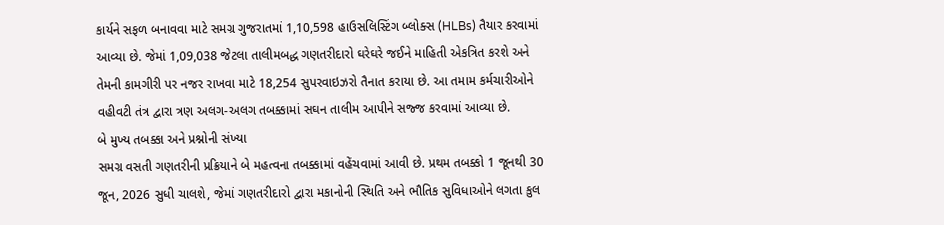કાર્યને સફળ બનાવવા માટે સમગ્ર ગુજરાતમાં 1,10,598 હાઉસલિસ્ટિંગ બ્લોક્સ (HLBs) તૈયાર કરવામાં આવ્યા છે. જેમાં 1,09,038 જેટલા તાલીમબદ્ધ ગણતરીદારો ઘરેઘરે જઈને માહિતી એકત્રિત કરશે અને તેમની કામગીરી પર નજર રાખવા માટે 18,254 સુપરવાઇઝરો તૈનાત કરાયા છે. આ તમામ કર્મચારીઓને વહીવટી તંત્ર દ્વારા ત્રણ અલગ-અલગ તબક્કામાં સઘન તાલીમ આપીને સજ્જ કરવામાં આવ્યા છે.
બે મુખ્ય તબક્કા અને પ્રશ્નોની સંખ્યા
સમગ્ર વસતી ગણતરીની પ્રક્રિયાને બે મહત્વના તબક્કામાં વહેંચવામાં આવી છે. પ્રથમ તબક્કો 1 જૂનથી 30 જૂન, 2026 સુધી ચાલશે, જેમાં ગણતરીદારો દ્વારા મકાનોની સ્થિતિ અને ભૌતિક સુવિધાઓને લગતા કુલ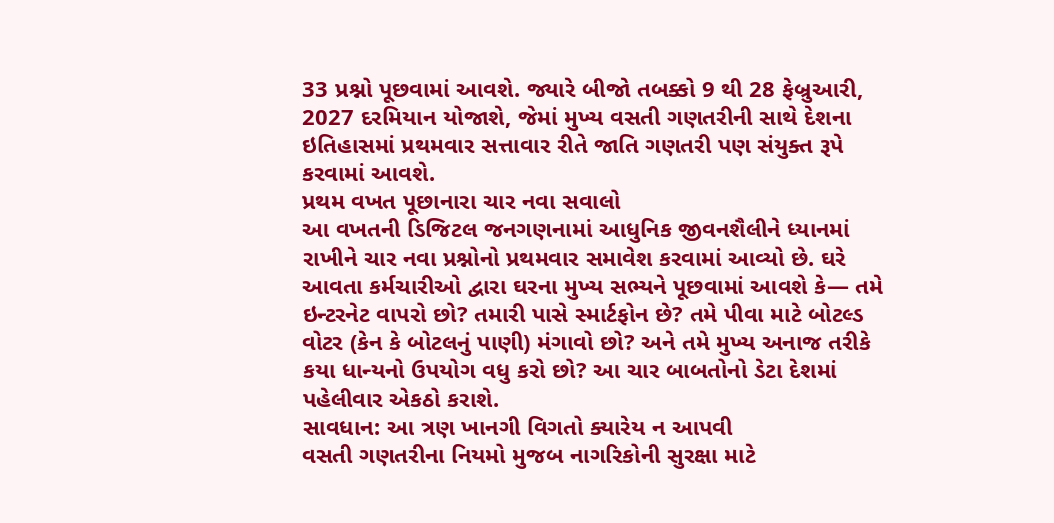33 પ્રશ્નો પૂછવામાં આવશે. જ્યારે બીજો તબક્કો 9 થી 28 ફેબ્રુઆરી, 2027 દરમિયાન યોજાશે, જેમાં મુખ્ય વસતી ગણતરીની સાથે દેશના ઇતિહાસમાં પ્રથમવાર સત્તાવાર રીતે જાતિ ગણતરી પણ સંયુક્ત રૂપે કરવામાં આવશે.
પ્રથમ વખત પૂછાનારા ચાર નવા સવાલો
આ વખતની ડિજિટલ જનગણનામાં આધુનિક જીવનશૈલીને ધ્યાનમાં રાખીને ચાર નવા પ્રશ્નોનો પ્રથમવાર સમાવેશ કરવામાં આવ્યો છે. ઘરે આવતા કર્મચારીઓ દ્વારા ઘરના મુખ્ય સભ્યને પૂછવામાં આવશે કે— તમે ઇન્ટરનેટ વાપરો છો? તમારી પાસે સ્માર્ટફોન છે? તમે પીવા માટે બોટલ્ડ વોટર (કેન કે બોટલનું પાણી) મંગાવો છો? અને તમે મુખ્ય અનાજ તરીકે કયા ધાન્યનો ઉપયોગ વધુ કરો છો? આ ચાર બાબતોનો ડેટા દેશમાં પહેલીવાર એકઠો કરાશે.
સાવધાન: આ ત્રણ ખાનગી વિગતો ક્યારેય ન આપવી
વસતી ગણતરીના નિયમો મુજબ નાગરિકોની સુરક્ષા માટે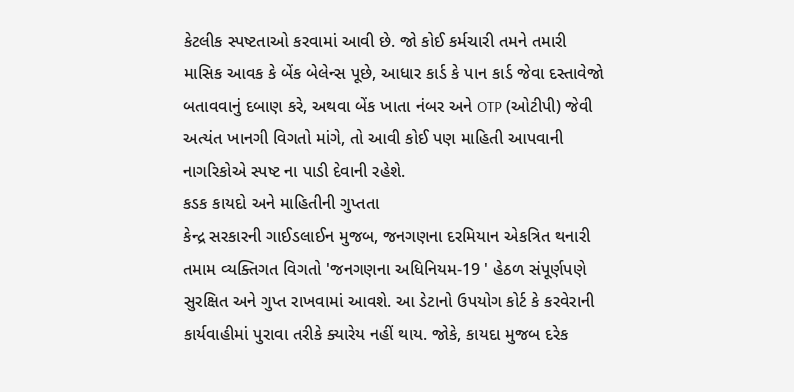કેટલીક સ્પષ્ટતાઓ કરવામાં આવી છે. જો કોઈ કર્મચારી તમને તમારી માસિક આવક કે બેંક બેલેન્સ પૂછે, આધાર કાર્ડ કે પાન કાર્ડ જેવા દસ્તાવેજો બતાવવાનું દબાણ કરે, અથવા બેંક ખાતા નંબર અને OTP (ઓટીપી) જેવી અત્યંત ખાનગી વિગતો માંગે, તો આવી કોઈ પણ માહિતી આપવાની નાગરિકોએ સ્પષ્ટ ના પાડી દેવાની રહેશે.
કડક કાયદો અને માહિતીની ગુપ્તતા
કેન્દ્ર સરકારની ગાઈડલાઈન મુજબ, જનગણના દરમિયાન એકત્રિત થનારી તમામ વ્યક્તિગત વિગતો 'જનગણના અધિનિયમ-19 ' હેઠળ સંપૂર્ણપણે સુરક્ષિત અને ગુપ્ત રાખવામાં આવશે. આ ડેટાનો ઉપયોગ કોર્ટ કે કરવેરાની કાર્યવાહીમાં પુરાવા તરીકે ક્યારેય નહીં થાય. જોકે, કાયદા મુજબ દરેક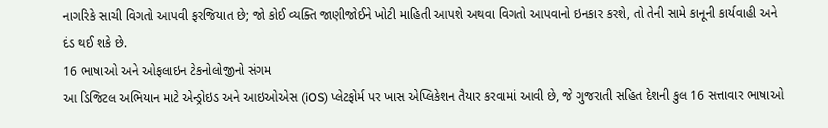નાગરિકે સાચી વિગતો આપવી ફરજિયાત છે; જો કોઈ વ્યક્તિ જાણીજોઈને ખોટી માહિતી આપશે અથવા વિગતો આપવાનો ઇનકાર કરશે, તો તેની સામે કાનૂની કાર્યવાહી અને દંડ થઈ શકે છે.
16 ભાષાઓ અને ઓફલાઇન ટેકનોલોજીનો સંગમ
આ ડિજિટલ અભિયાન માટે એન્ડ્રોઇડ અને આઇઓએસ (iOS) પ્લેટફોર્મ પર ખાસ એપ્લિકેશન તૈયાર કરવામાં આવી છે, જે ગુજરાતી સહિત દેશની કુલ 16 સત્તાવાર ભાષાઓ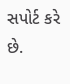સપોર્ટ કરે છે.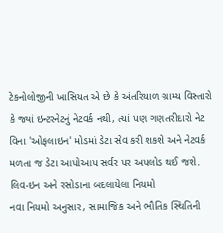ટેકનોલોજીની ખાસિયત એ છે કે અંતરિયાળ ગ્રામ્ય વિસ્તારો કે જ્યાં ઇન્ટરનેટનું નેટવર્ક નથી, ત્યાં પણ ગણતરીદારો નેટ વિના 'ઓફલાઇન' મોડમાં ડેટા સેવ કરી શકશે અને નેટવર્ક મળતા જ ડેટા આપોઆપ સર્વર પર અપલોડ થઈ જશે.
લિવ-ઇન અને રસોડાના બદલાયેલા નિયમો
નવા નિયમો અનુસાર, સામાજિક અને ભૌતિક સ્થિતિની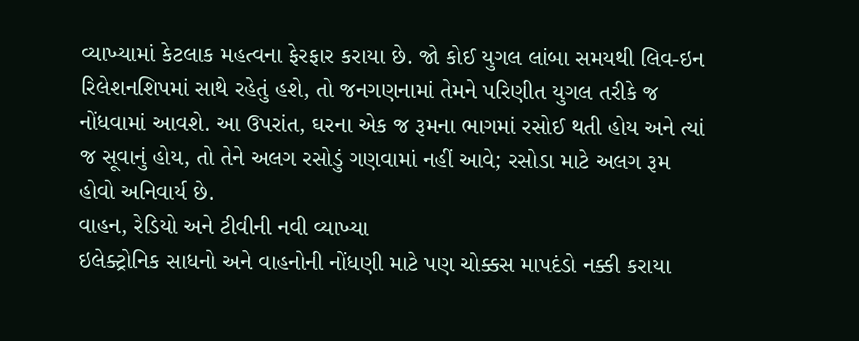વ્યાખ્યામાં કેટલાક મહત્વના ફેરફાર કરાયા છે. જો કોઈ યુગલ લાંબા સમયથી લિવ-ઇન રિલેશનશિપમાં સાથે રહેતું હશે, તો જનગણનામાં તેમને પરિણીત યુગલ તરીકે જ નોંધવામાં આવશે. આ ઉપરાંત, ઘરના એક જ રૂમના ભાગમાં રસોઈ થતી હોય અને ત્યાં જ સૂવાનું હોય, તો તેને અલગ રસોડું ગણવામાં નહીં આવે; રસોડા માટે અલગ રૂમ હોવો અનિવાર્ય છે.
વાહન, રેડિયો અને ટીવીની નવી વ્યાખ્યા
ઇલેક્ટ્રોનિક સાધનો અને વાહનોની નોંધણી માટે પણ ચોક્કસ માપદંડો નક્કી કરાયા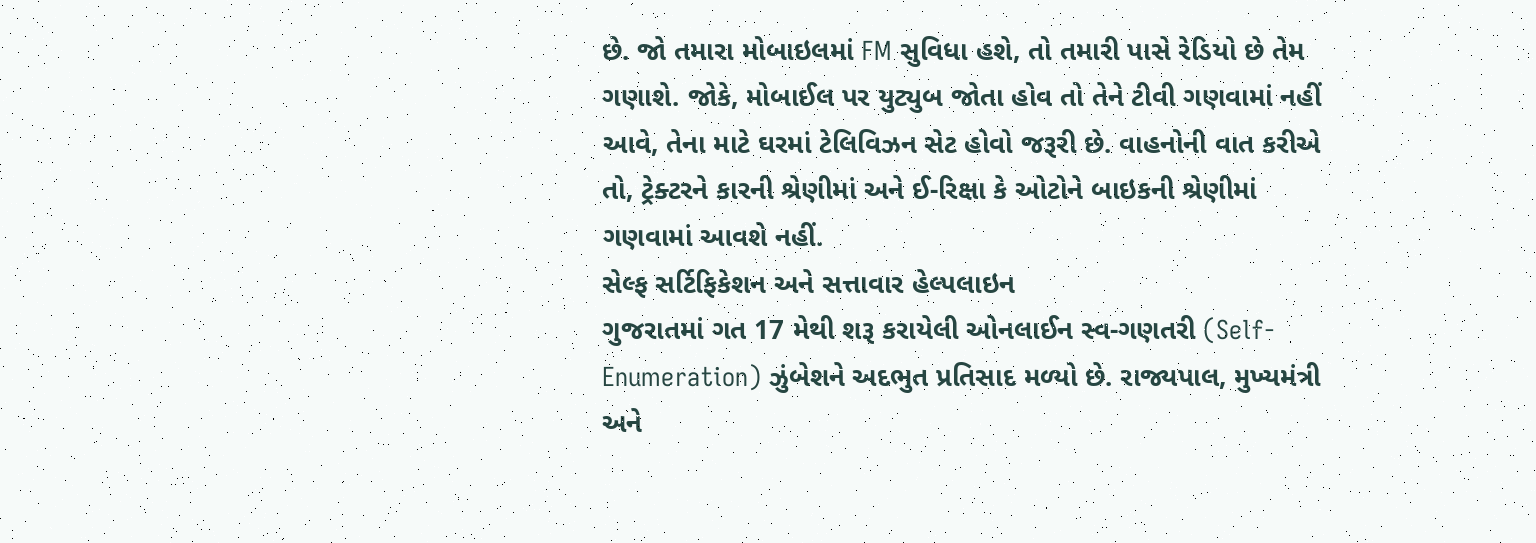છે. જો તમારા મોબાઇલમાં FM સુવિધા હશે, તો તમારી પાસે રેડિયો છે તેમ ગણાશે. જોકે, મોબાઈલ પર યુટ્યુબ જોતા હોવ તો તેને ટીવી ગણવામાં નહીં આવે, તેના માટે ઘરમાં ટેલિવિઝન સેટ હોવો જરૂરી છે. વાહનોની વાત કરીએ તો, ટ્રેક્ટરને કારની શ્રેણીમાં અને ઈ-રિક્ષા કે ઓટોને બાઇકની શ્રેણીમાં ગણવામાં આવશે નહીં.
સેલ્ફ સર્ટિફિકેશન અને સત્તાવાર હેલ્પલાઇન
ગુજરાતમાં ગત 17 મેથી શરૂ કરાયેલી ઓનલાઈન સ્વ-ગણતરી (Self-Enumeration) ઝુંબેશને અદભુત પ્રતિસાદ મળ્યો છે. રાજ્યપાલ, મુખ્યમંત્રી અને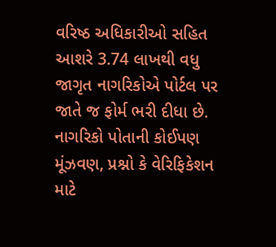વરિષ્ઠ અધિકારીઓ સહિત આશરે 3.74 લાખથી વધુ જાગૃત નાગરિકોએ પોર્ટલ પર જાતે જ ફોર્મ ભરી દીધા છે. નાગરિકો પોતાની કોઈપણ મૂંઝવણ, પ્રશ્નો કે વેરિફિકેશન માટે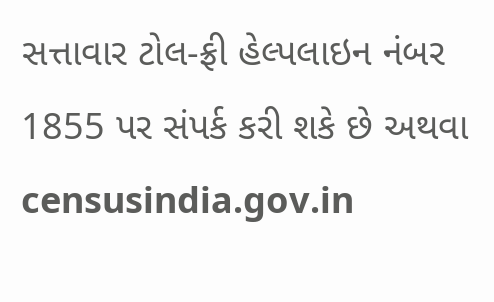સત્તાવાર ટોલ-ફ્રી હેલ્પલાઇન નંબર 1855 પર સંપર્ક કરી શકે છે અથવા censusindia.gov.in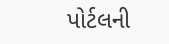પોર્ટલની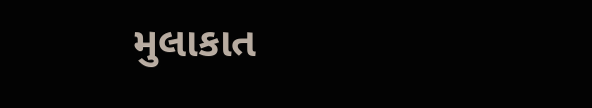મુલાકાત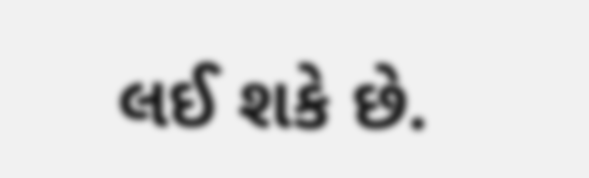લઈ શકે છે.